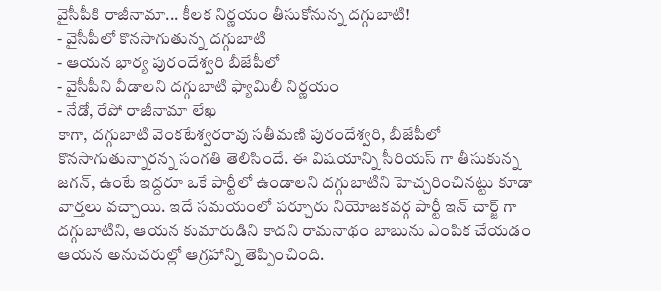వైసీపీకి రాజీనామా... కీలక నిర్ణయం తీసుకోనున్న దగ్గుబాటి!
- వైసీపీలో కొనసాగుతున్న దగ్గుబాటి
- ఆయన భార్య పురందేశ్వరి బీజేపీలో
- వైసీపీని వీడాలని దగ్గుబాటి ఫ్యామిలీ నిర్ణయం
- నేడో, రేపో రాజీనామా లేఖ
కాగా, దగ్గుబాటి వెంకటేశ్వరరావు సతీమణి పురందేశ్వరి, బీజేపీలో కొనసాగుతున్నారన్న సంగతి తెలిసిందే. ఈ విషయాన్ని సీరియస్ గా తీసుకున్న జగన్, ఉంటే ఇద్దరూ ఒకే పార్టీలో ఉండాలని దగ్గుబాటిని హెచ్చరించినట్టు కూడా వార్తలు వచ్చాయి. ఇదే సమయంలో పర్చూరు నియోజకవర్గ పార్టీ ఇన్ చార్జ్ గా దగ్గుబాటిని, ఆయన కుమారుడిని కాదని రామనాథం బాబును ఎంపిక చేయడం ఆయన అనుచరుల్లో ఆగ్రహాన్ని తెప్పించింది.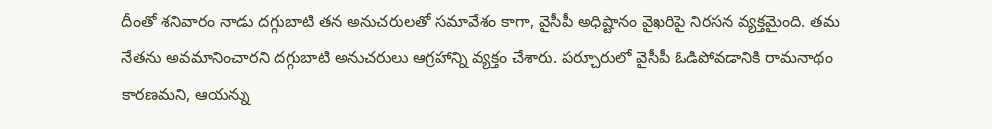దీంతో శనివారం నాడు దగ్గుబాటి తన అనుచరులతో సమావేశం కాగా, వైసీపీ అధిష్టానం వైఖరిపై నిరసన వ్యక్తమైంది. తమ నేతను అవమానించారని దగ్గుబాటి అనుచరులు ఆగ్రహాన్ని వ్యక్తం చేశారు. పర్చూరులో వైసీపీ ఓడిపోవడానికి రామనాథం కారణమని, ఆయన్ను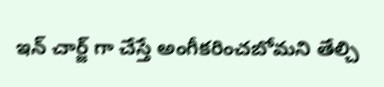ఇన్ చార్జ్ గా చేస్తే అంగీకరించబోమని తేల్చి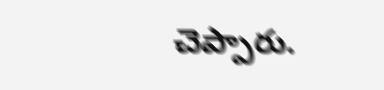చెప్పారు.